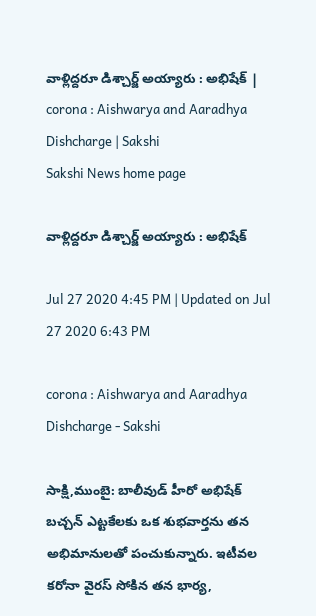వాళ్లిద్దరూ డిశ్చార్జ్‌ అయ్యారు : అభిషేక్‌ | corona : Aishwarya and Aaradhya Dishcharge | Sakshi
Sakshi News home page

వాళ్లిద్దరూ డిశ్చార్జ్‌ అయ్యారు : అభిషేక్‌

Jul 27 2020 4:45 PM | Updated on Jul 27 2020 6:43 PM

corona : Aishwarya and Aaradhya Dishcharge - Sakshi

సాక్షి,ముంబై: బాలీవుడ్‌ హీరో అభిషేక్‌ బచ్చన్‌ ఎట్టకేలకు ఒక శుభవార్తను తన అభిమానులతో పంచుకున్నారు. ఇటీవల కరోనా వైరస్‌ సోకిన తన భార్య,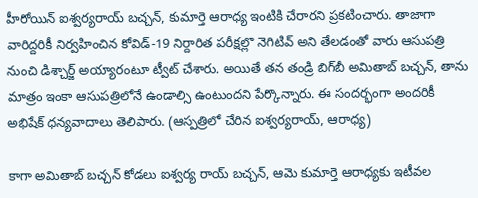హీరోయిన్‌ ఐశ్వర్యరాయ్‌ బచ్చన్‌, కుమార్తె ఆరాధ‍్య ఇంటికి చేరారని ప్రకటించారు. తాజాగా వారిద్దరికీ నిర్వహించిన కోవిడ్‌-19 నిర్దారిత పరీక్షల్లొ నెగిటివ్‌ అని తేలడంతో వారు ఆసుపత్రి నుంచి డిశ్చార్జ్‌ అయ్యారంటూ ట్వీట్‌ చేశారు. అయితే తన తండ్రి బిగ్‌బీ అమితాబ్‌ బచ్చన్‌, తాను మాత్రం ఇంకా ఆసుపత్రిలోనే ఉండాల్సి ఉంటుందని పేర్కొన్నారు. ఈ సందర్భంగా అందరికీ అభిషేక్‌ ధన్యవాదాలు తెలిపారు. (ఆస్పత్రిలో చేరిన ఐశ్వర్యరాయ్‌, ఆరాధ్య)

కాగా అమితాబ్‌ బచ్చన్‌ కోడలు ఐశ్వర్య రాయ్‌ బచ్చన్‌, ఆమె కుమార్తె ఆరాధ్యకు ఇటీవల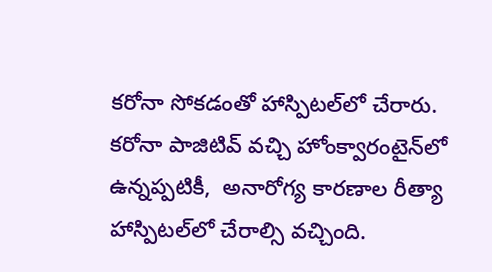కరోనా సోకడంతో హాస్పిటల్‌లో చేరారు. కరోనా పాజిటివ్‌ వచ్చి హోంక్వారంటైన్‌లో ఉన్నప్పటికీ,  అనారోగ్య కారణాల రీత్యా  హాస్పిటల్‌లో చేరాల్సి వచ్చింది.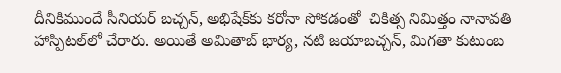దీనికిముందే సీనియర్‌ బచ్చన్‌, అభిషేక్‌కు కరోనా సోకడంతో  చికిత్స నిమిత్తం నానావతి హాస్పిటల్‌లో చేరారు. అయితే అమితాబ్‌ భార్య, నటి జయాబచ్చన్‌, మిగతా కుటుంబ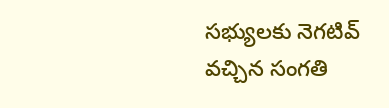సభ్యులకు నెగటివ్‌ వచ్చిన సంగతి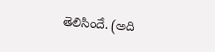తెలిసిందే. (అది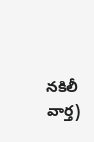నకిలీ వార్త)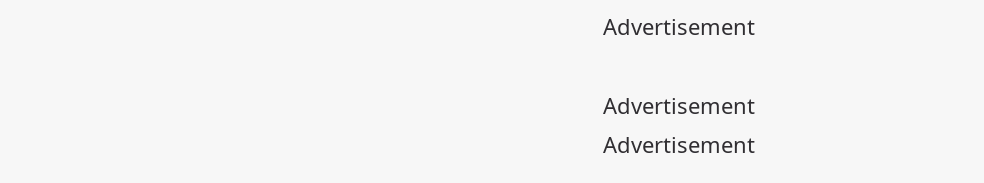Advertisement

Advertisement
Advertisement